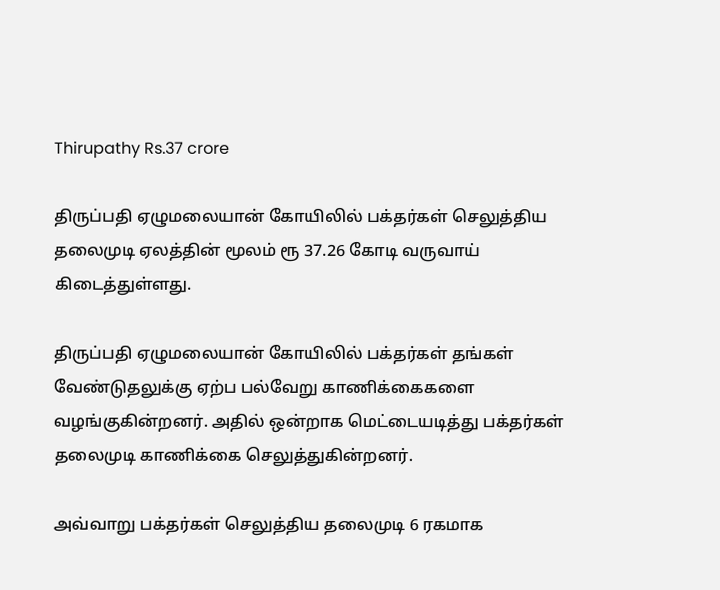Thirupathy Rs.37 crore

திருப்பதி ஏழுமலையான் கோயிலில் பக்தர்கள் செலுத்திய தலைமுடி ஏலத்தின் மூலம் ரூ 37.26 கோடி வருவாய் கிடைத்துள்ளது.

திருப்பதி ஏழுமலையான் கோயிலில் பக்தர்கள் தங்கள் வேண்டுதலுக்கு ஏற்ப பல்வேறு காணிக்கைகளை வழங்குகின்றனர். அதில் ஒன்றாக மெட்டையடித்து பக்தர்கள் தலைமுடி காணிக்கை செலுத்துகின்றனர்.

அவ்வாறு பக்தர்கள் செலுத்திய தலைமுடி 6 ரகமாக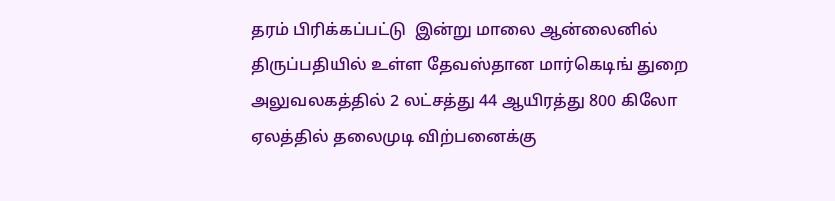தரம் பிரிக்கப்பட்டு  இன்று மாலை ஆன்லைனில் திருப்பதியில் உள்ள தேவஸ்தான மார்கெடிங் துறை அலுவலகத்தில் 2 லட்சத்து 44 ஆயிரத்து 800 கிலோ  ஏலத்தில் தலைமுடி விற்பனைக்கு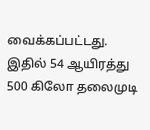வைக்கப்பட்டது. இதில் 54 ஆயிரத்து 500 கிலோ தலைமுடி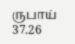ருபாய் 37.26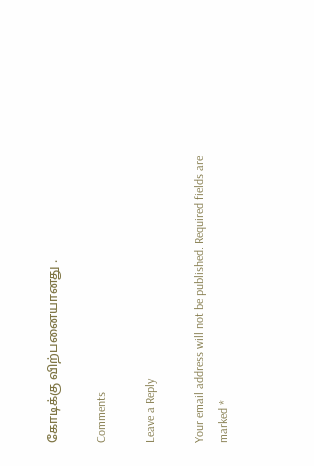கோடிக்கு விற்பனையானது .

Comments

Leave a Reply

Your email address will not be published. Required fields are marked *